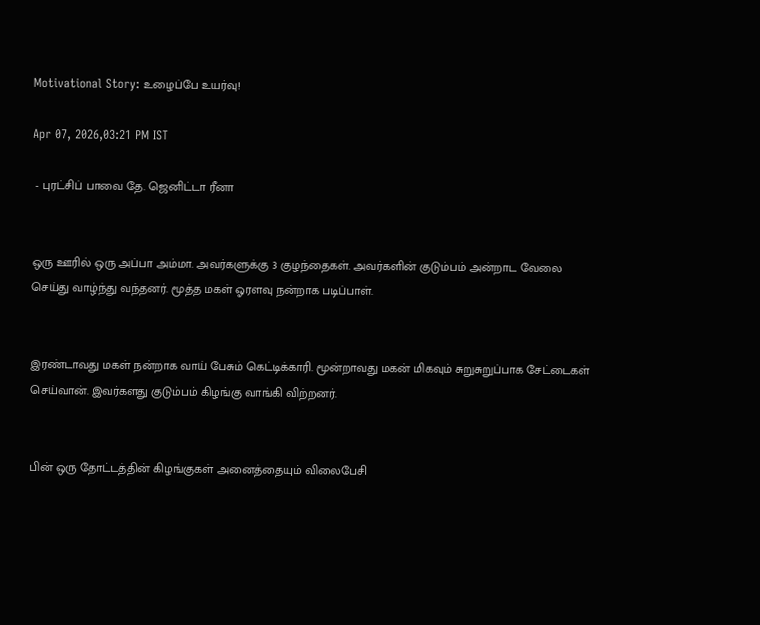Motivational Story: உழைப்பே உயர்வு!

Apr 07, 2026,03:21 PM IST

 - புரட்சிப் பாவை தே. ஜெனிட்டா ரீனா


ஒரு ஊரில் ஒரு அப்பா அம்மா. அவர்களுக்கு 3 குழந்தைகள். அவர்களின் குடும்பம் அன்றாட வேலை செய்து வாழ்ந்து வந்தனர். மூத்த மகள் ஓரளவு நன்றாக படிப்பாள்.


இரண்டாவது மகள் நன்றாக வாய் பேசும் கெட்டிக்காரி. மூன்றாவது மகன் மிகவும் சுறுசுறுப்பாக சேட்டைகள் செய்வான். இவர்களது குடும்பம் கிழங்கு வாங்கி விற்றனர்.


பின் ஒரு தோட்டத்தின் கிழங்குகள் அனைத்தையும் விலைபேசி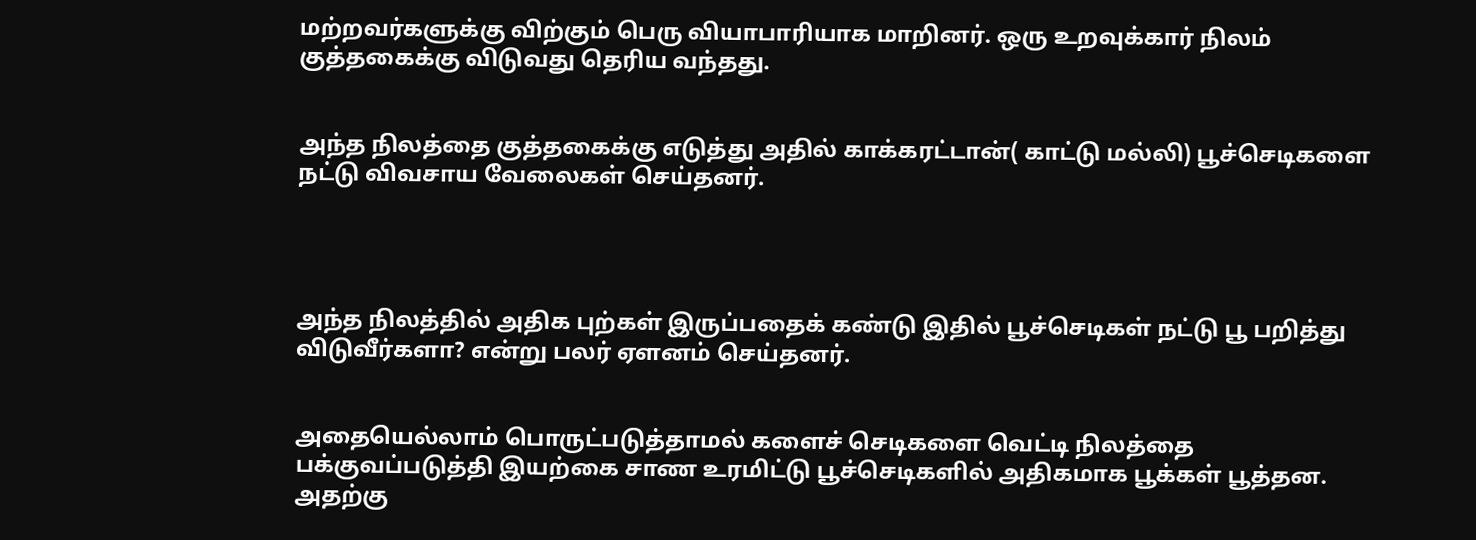மற்றவர்களுக்கு விற்கும் பெரு வியாபாரியாக மாறினர். ஒரு உறவுக்கார் நிலம் குத்தகைக்கு விடுவது தெரிய வந்தது.


அந்த நிலத்தை குத்தகைக்கு எடுத்து அதில் காக்கரட்டான்( காட்டு மல்லி) பூச்செடிகளை நட்டு விவசாய வேலைகள் செய்தனர்.




அந்த நிலத்தில் அதிக புற்கள் இருப்பதைக் கண்டு இதில் பூச்செடிகள் நட்டு பூ பறித்து விடுவீர்களா? என்று பலர் ஏளனம் செய்தனர்.


அதையெல்லாம் பொருட்படுத்தாமல் களைச் செடிகளை வெட்டி நிலத்தை பக்குவப்படுத்தி இயற்கை சாண உரமிட்டு பூச்செடிகளில் அதிகமாக பூக்கள் பூத்தன. அதற்கு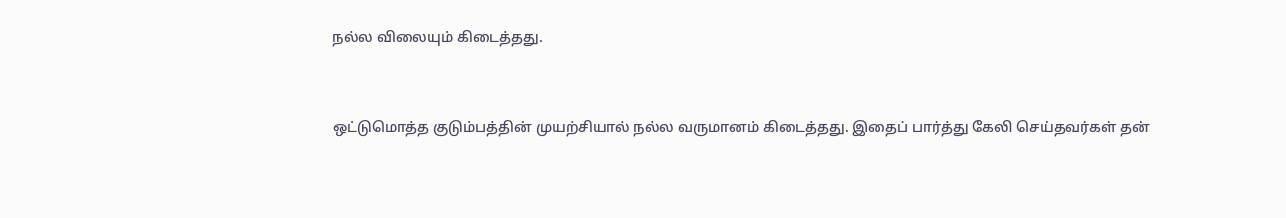நல்ல விலையும் கிடைத்தது.


ஒட்டுமொத்த குடும்பத்தின் முயற்சியால் நல்ல வருமானம் கிடைத்தது. இதைப் பார்த்து கேலி செய்தவர்கள் தன்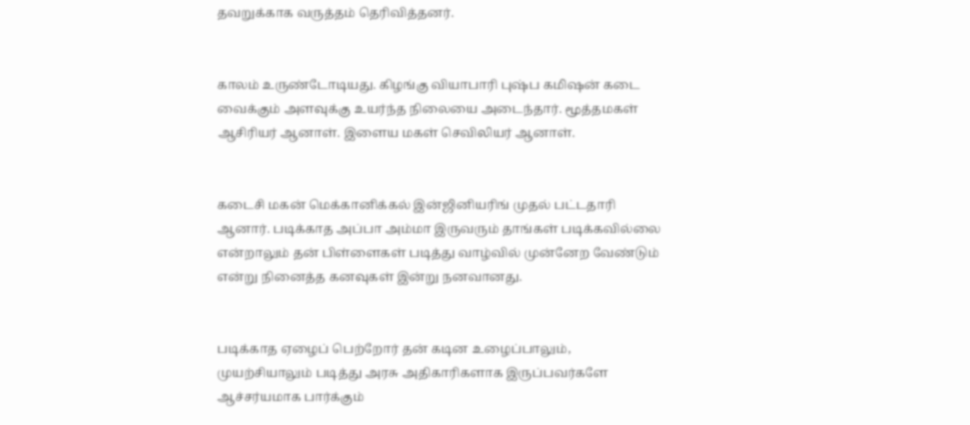தவறுக்காக வருத்தம் தெரிவித்தனர்.


காலம் உருண்டோடியது. கிழங்கு வியாபாரி புஷ்ப கமிஷன் கடை வைக்கும் அளவுக்கு உயர்ந்த நிலையை அடைந்தார். மூத்தமகள் ஆசிரியர் ஆனாள். இளைய மகள் செவிலியர் ஆனாள்.


கடைசி மகன் மெக்கானிக்கல் இன்ஜினியரிங் முதல் பட்டதாரி ஆனார். படிக்காத அப்பா அம்மா இருவரும் தாங்கள் படிக்கவில்லை என்றாலும் தன் பிள்ளைகள் படித்து வாழ்வில் முன்னேற வேண்டும் என்று நினைத்த கனவுகள் இன்று நனவானது.


படிக்காத ஏழைப் பெற்றோர் தன் கடின உழைப்பாலும், முயற்சியாலும் படித்து அரசு அதிகாரிகளாக இருப்பவர்களே ஆச்சர்யமாக பார்க்கும்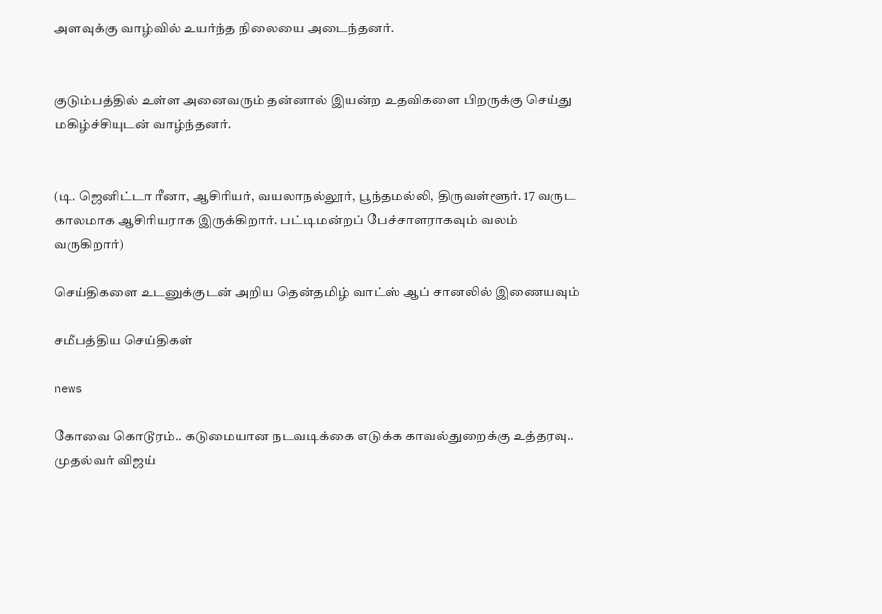அளவுக்கு வாழ்வில் உயர்ந்த நிலையை அடைந்தனர்.


குடும்பத்தில் உள்ள அனைவரும் தன்னால் இயன்ற உதவிகளை பிறருக்கு செய்து மகிழ்ச்சியுடன் வாழ்ந்தனர்.


(டி. ஜெனிட்டா ரீனா, ஆசிரியர், வயலாநல்லூர், பூந்தமல்லி, திருவள்ளூர். 17 வருட காலமாக ஆசிரியராக இருக்கிறார். பட்டிமன்றப் பேச்சாளராகவும் வலம் வருகிறார்)

செய்திகளை உடனுக்குடன் அறிய தென்தமிழ் வாட்ஸ் ஆப் சானலில் இணையவும்

சமீபத்திய செய்திகள்

news

கோவை கொடூரம்.. கடுமையான நடவடிக்கை எடுக்க காவல்துறைக்கு உத்தரவு.. முதல்வர் விஜய்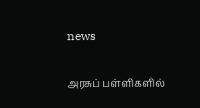news

அரசுப் பள்ளிகளில்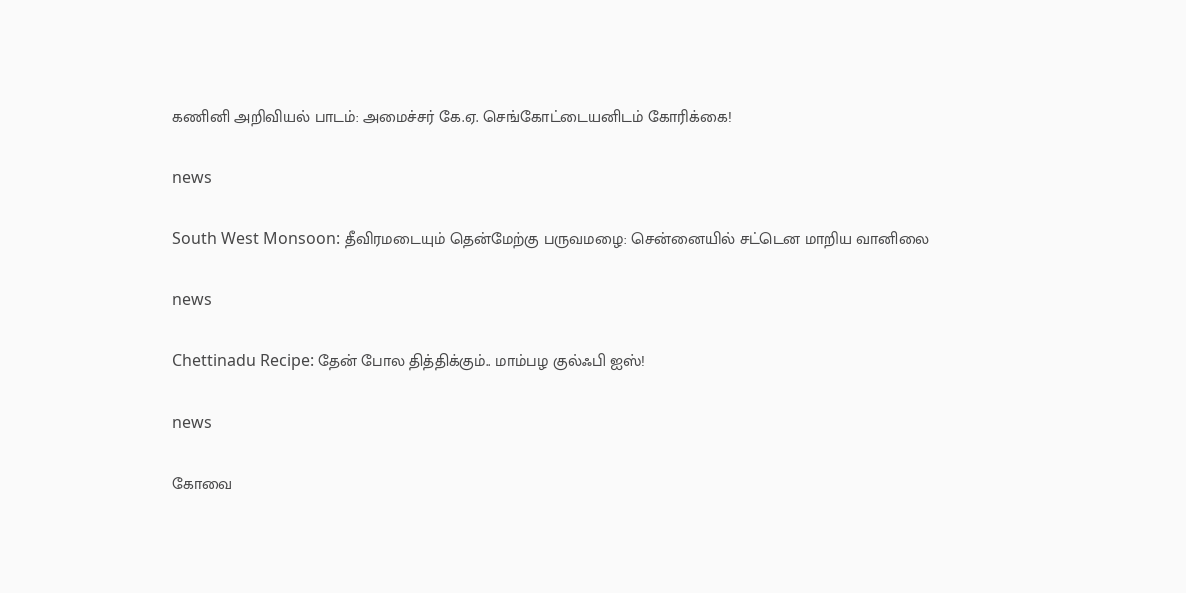கணினி அறிவியல் பாடம்: அமைச்சர் கே.ஏ. செங்கோட்டையனிடம் கோரிக்கை!

news

South West Monsoon: தீவிரமடையும் தென்மேற்கு பருவமழை: சென்னையில் சட்டென மாறிய வானிலை

news

Chettinadu Recipe: தேன் போல தித்திக்கும்.. மாம்பழ குல்ஃபி ஐஸ்!

news

கோவை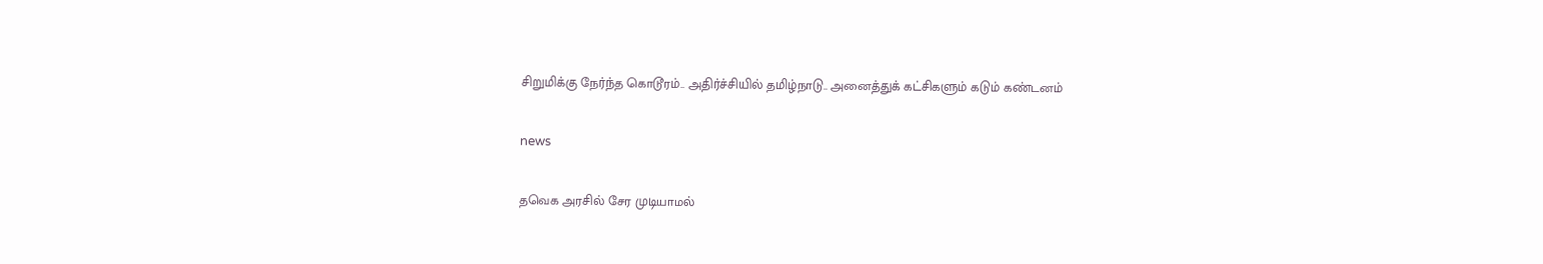சிறுமிக்கு நேர்ந்த கொடூரம்.. அதிர்ச்சியில் தமிழ்நாடு.. அனைத்துக் கட்சிகளும் கடும் கண்டனம்

news

தவெக அரசில் சேர முடியாமல்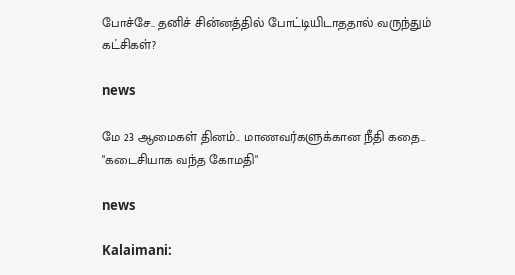போச்சே.. தனிச் சின்னத்தில் போட்டியிடாததால் வருந்தும் கட்சிகள்?

news

மே 23 ஆமைகள் தினம்.. மாணவர்களுக்கான நீதி கதை.. "கடைசியாக வந்த கோமதி"

news

Kalaimani: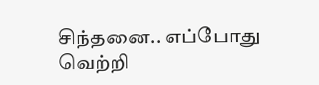சிந்தனை.. எப்போது வெற்றி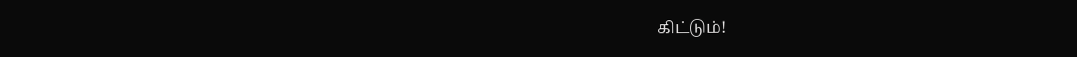கிட்டும்!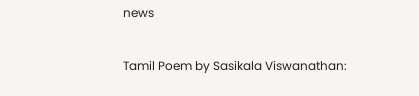news

Tamil Poem by Sasikala Viswanathan: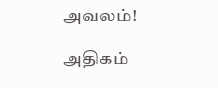அவலம்!

அதிகம்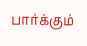பார்க்கும்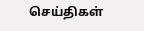செய்திகள்